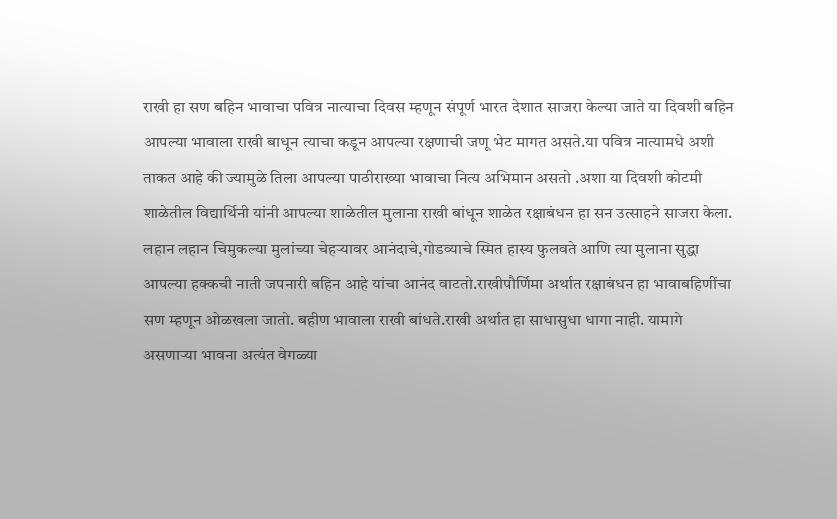राखी हा सण बहिन भावाचा पवित्र नात्याचा दिवस म्हणून संपूर्ण भारत देशात साजरा केल्या जाते या दिवशी बहिन आपल्या भावाला राखी बाधून त्याचा कडून आपल्या रक्षणाची जणू भेट मागत असते.या पवित्र नात्यामधे अशी ताकत आहे की ज्यामुळे तिला आपल्या पाठीराख्या भावाचा नित्य अभिमान असतो .अशा या दिवशी कोटमी शाळेतील विद्यार्थिनी यांनी आपल्या शाळेतील मुलाना राखी बांधून शाळेत रक्षाबंधन हा सन उत्साहने साजरा केला. लहान लहान चिमुकल्या मुलांच्या चेहऱ्यावर आनंदाचे,गोडव्याचे स्मित हास्य फुलवते आणि त्या मुलाना सुद्धा आपल्या हक्कची नाती जपनारी बहिन आहे यांचा आनंद वाटतो.राखीपौर्णिमा अर्थात रक्षाबंधन हा भावाबहिणींचा सण म्हणून ओळखला जातो. बहीण भावाला राखी बांधते.राखी अर्थात हा साधासुधा धागा नाही. यामागे असणाऱ्या भावना अत्यंत वेगळ्या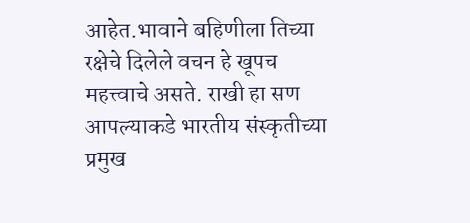आहेत.भावाने बहिणीला तिच्या रक्षेचे दिलेले वचन हे खूपच महत्त्वाचे असते. राखी हा सण आपल्याकडे भारतीय संस्कृतीच्या प्रमुख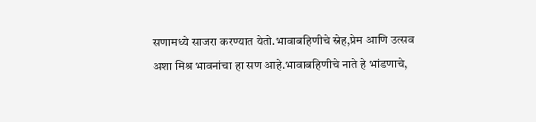सणामध्ये साजरा करण्यात येतो.भावाबहिणीचे स्नेह,प्रेम आणि उत्सव अशा मिश्र भावनांचा हा सण आहे.भावाबहिणीचे नाते हे भांडणाचे,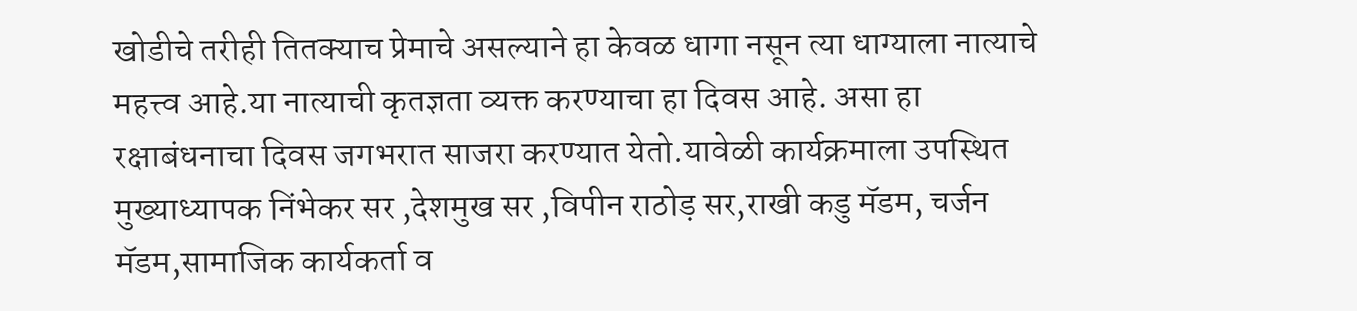खोडीचे तरीही तितक्याच प्रेमाचे असल्याने हा केवळ धागा नसून त्या धाग्याला नात्याचे महत्त्व आहे.या नात्याची कृतज्ञता व्यक्त करण्याचा हा दिवस आहे. असा हा रक्षाबंधनाचा दिवस जगभरात साजरा करण्यात येतो.यावेळी कार्यक्रमाला उपस्थित मुख्याध्यापक निंभेकर सर ,देशमुख सर ,विपीन राठोड़ सर,राखी कडु मॅडम, चर्जन मॅडम,सामाजिक कार्यकर्ता व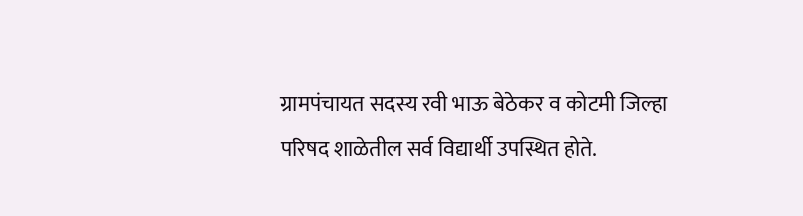ग्रामपंचायत सदस्य रवी भाऊ बेठेकर व कोटमी जिल्हा परिषद शाळेतील सर्व विद्यार्थी उपस्थित होते.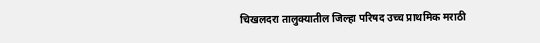चिखलदरा तालुक्यातील जिल्हा परिषद उच्च प्राथमिक मराठी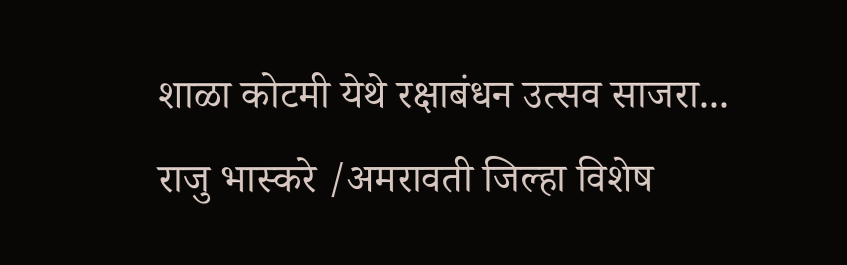शाळा कोटमी येथे रक्षाबंधन उत्सव साजरा...
राजु भास्करे /अमरावती जिल्हा विशेष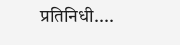प्रतिनिधी....